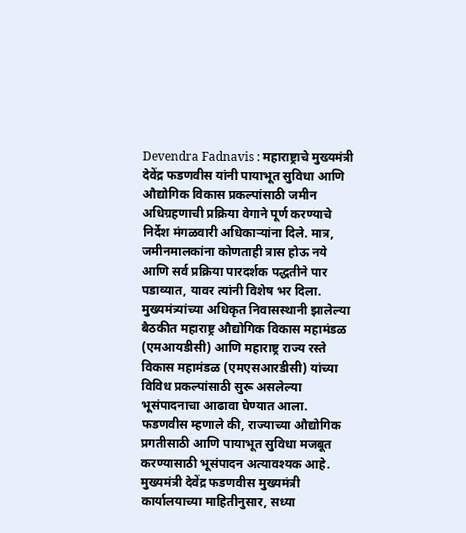Devendra Fadnavis : महाराष्ट्राचे मुख्यमंत्री देवेंद्र फडणवीस यांनी पायाभूत सुविधा आणि औद्योगिक विकास प्रकल्पांसाठी जमीन अधिग्रहणाची प्रक्रिया वेगाने पूर्ण करण्याचे निर्देश मंगळवारी अधिकाऱ्यांना दिले. मात्र, जमीनमालकांना कोणताही त्रास होऊ नये आणि सर्व प्रक्रिया पारदर्शक पद्धतीने पार पडाव्यात, यावर त्यांनी विशेष भर दिला. मुख्यमंत्र्यांच्या अधिकृत निवासस्थानी झालेल्या बैठकीत महाराष्ट्र औद्योगिक विकास महामंडळ (एमआयडीसी) आणि महाराष्ट्र राज्य रस्ते विकास महामंडळ (एमएसआरडीसी) यांच्या विविध प्रकल्पांसाठी सुरू असलेल्या भूसंपादनाचा आढावा घेण्यात आला. फडणवीस म्हणाले की, राज्याच्या औद्योगिक प्रगतीसाठी आणि पायाभूत सुविधा मजबूत करण्यासाठी भूसंपादन अत्यावश्यक आहे. मुख्यमंत्री देवेंद्र फडणवीस मुख्यमंत्री कार्यालयाच्या माहितीनुसार, सध्या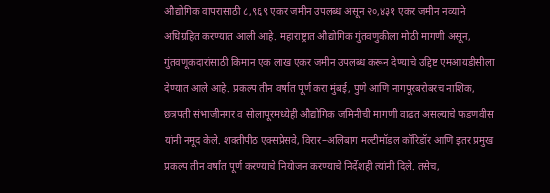औद्योगिक वापरासाठी ८,९६९ एकर जमीन उपलब्ध असून २०,४३१ एकर जमीन नव्याने अधिग्रहित करण्यात आली आहे. महाराष्ट्रात औद्योगिक गुंतवणुकीला मोठी मागणी असून, गुंतवणूकदारांसाठी किमान एक लाख एकर जमीन उपलब्ध करून देण्याचे उद्दिष्ट एमआयडीसीला देण्यात आले आहे. प्रकल्प तीन वर्षात पूर्ण करा मुंबई, पुणे आणि नागपूरबरोबरच नाशिक, छत्रपती संभाजीनगर व सोलापूरमध्येही औद्योगिक जमिनीची मागणी वाढत असल्याचे फडणवीस यांनी नमूद केले. शक्तीपीठ एक्सप्रेसवे, विरार–अलिबाग मल्टीमॉडल कॉरिडॉर आणि इतर प्रमुख प्रकल्प तीन वर्षांत पूर्ण करण्याचे नियोजन करण्याचे निर्देशही त्यांनी दिले. तसेच,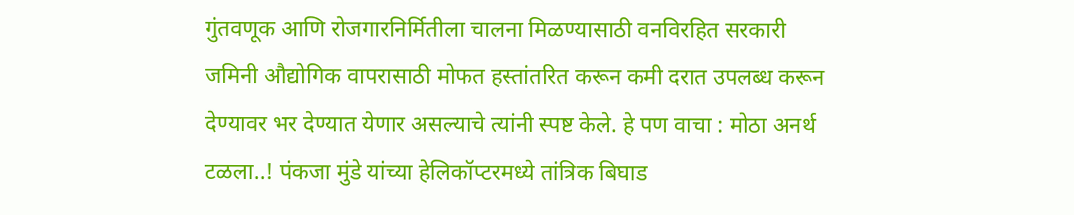गुंतवणूक आणि रोजगारनिर्मितीला चालना मिळण्यासाठी वनविरहित सरकारी जमिनी औद्योगिक वापरासाठी मोफत हस्तांतरित करून कमी दरात उपलब्ध करून देण्यावर भर देण्यात येणार असल्याचे त्यांनी स्पष्ट केले. हे पण वाचा : मोठा अनर्थ टळला..! पंकजा मुंडे यांच्या हेलिकॉप्टरमध्ये तांत्रिक बिघाड